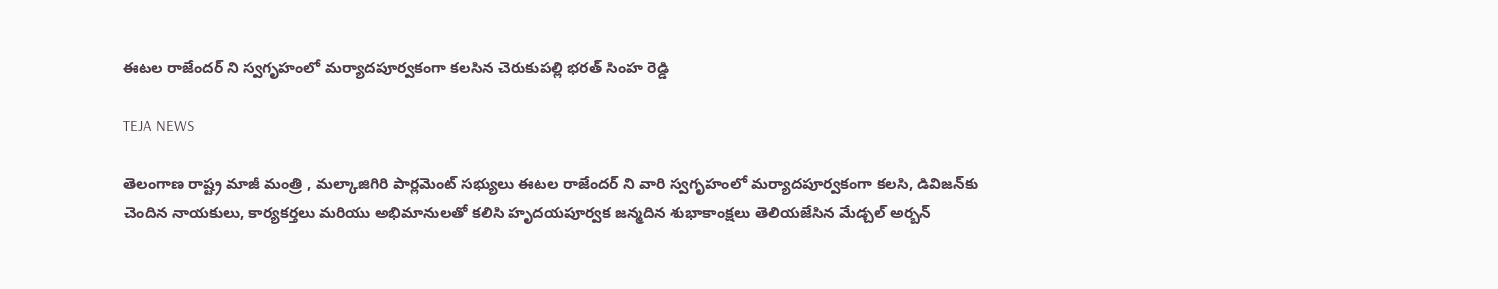ఈటల రాజేందర్ ని స్వగృహంలో మర్యాదపూర్వకంగా కలసిన చెరుకుపల్లి భరత్ సింహ రెడ్డి

TEJA NEWS

తెలంగాణ రాష్ట్ర మాజీ మంత్రి , మల్కాజిగిరి పార్లమెంట్ సభ్యులు ఈటల రాజేందర్ ని వారి స్వగృహంలో మర్యాదపూర్వకంగా కలసి, డివిజన్‌కు చెందిన నాయకులు, కార్యకర్తలు మరియు అభిమానులతో కలిసి హృదయపూర్వక జన్మదిన శుభాకాంక్షలు తెలియజేసిన మేడ్చల్ అర్బన్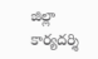జిల్లా కార్యదర్శి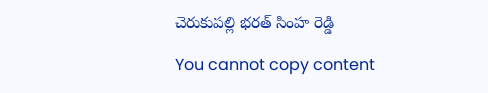చెరుకుపల్లి భరత్ సింహ రెడ్డి

You cannot copy content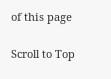of this page

Scroll to Top